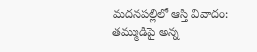మదనపల్లిలో ఆస్తి వివాదం: తమ్ముడిపై అన్న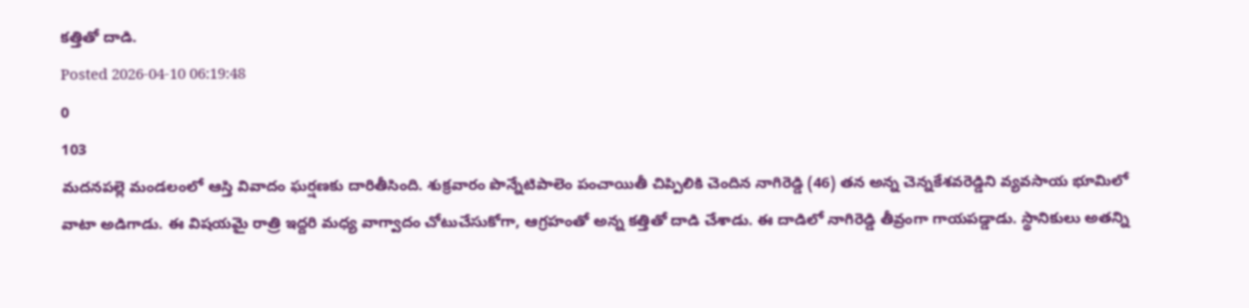కత్తితో దాడి.
Posted 2026-04-10 06:19:48
0
103
మదనపల్లె మండలంలో ఆస్తి వివాదం ఘర్షణకు దారితీసింది. శుక్రవారం పొన్నేటిపాలెం పంచాయితీ చిప్పిలికి చెందిన నాగిరెడ్డి (46) తన అన్న చెన్నకేశవరెడ్డిని వ్యవసాయ భూమిలో వాటా అడిగాడు. ఈ విషయమై రాత్రి ఇద్దరి మధ్య వాగ్వాదం చోటుచేసుకోగా, ఆగ్రహంతో అన్న కత్తితో దాడి చేశాడు. ఈ దాడిలో నాగిరెడ్డి తీవ్రంగా గాయపడ్డాడు. స్థానికులు అతన్ని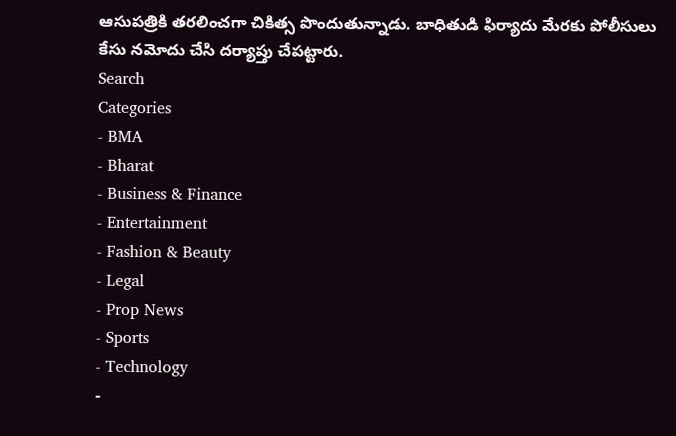ఆసుపత్రికి తరలించగా చికిత్స పొందుతున్నాడు. బాధితుడి ఫిర్యాదు మేరకు పోలీసులు కేసు నమోదు చేసి దర్యాప్తు చేపట్టారు.
Search
Categories
- BMA
- Bharat
- Business & Finance
- Entertainment
- Fashion & Beauty
- Legal
- Prop News
- Sports
- Technology
-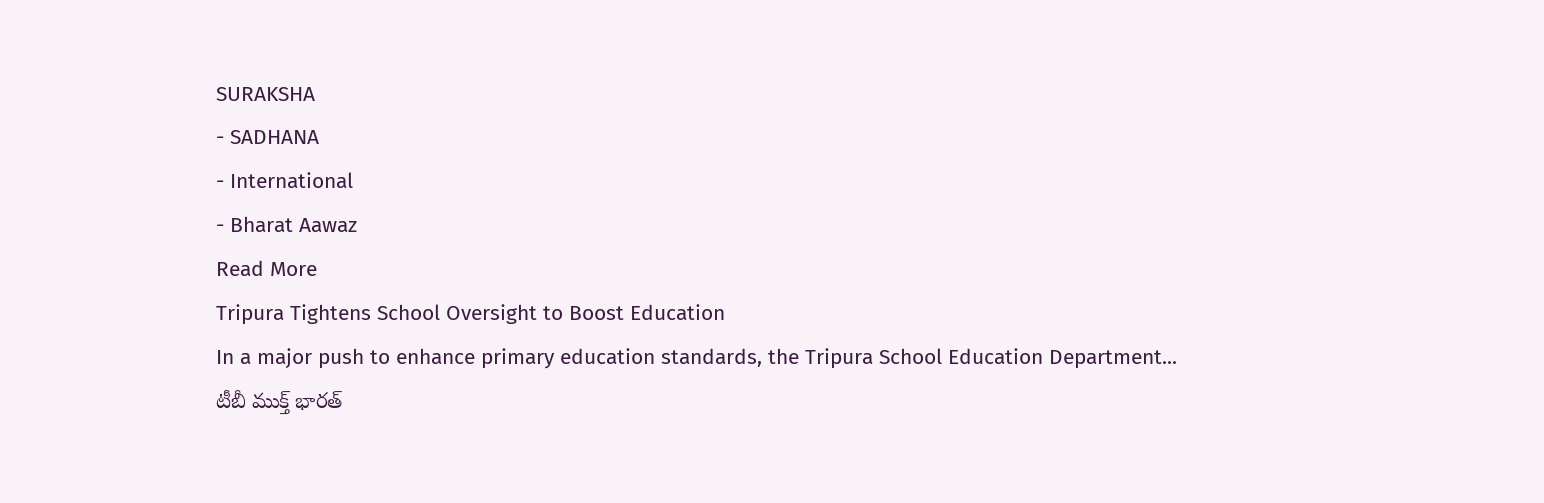SURAKSHA
- SADHANA
- International
- Bharat Aawaz
Read More
Tripura Tightens School Oversight to Boost Education
In a major push to enhance primary education standards, the Tripura School Education Department...
టీబీ ముక్త్ భారత్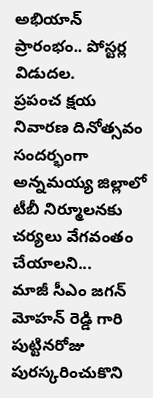అభియాన్ ప్రారంభం.. పోస్టర్ల విడుదల.
ప్రపంచ క్షయ నివారణ దినోత్సవం సందర్భంగా అన్నమయ్య జిల్లాలో టీబీ నిర్మూలనకు చర్యలు వేగవంతం చేయాలని...
మాజీ సీఎం జగన్ మోహన్ రెడ్డి గారి పుట్టినరోజు పురస్కరించుకొని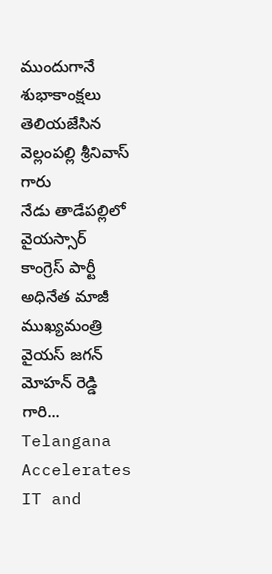ముందుగానే శుభాకాంక్షలు తెలియజేసిన వెల్లంపల్లి శ్రీనివాస్ గారు
నేడు తాడేపల్లిలో వైయస్సార్ కాంగ్రెస్ పార్టీ అధినేత మాజీ ముఖ్యమంత్రి వైయస్ జగన్ మోహన్ రెడ్డి గారి...
Telangana Accelerates IT and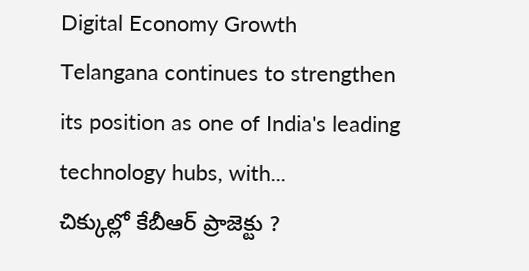Digital Economy Growth
Telangana continues to strengthen its position as one of India's leading technology hubs, with...
చిక్కుల్లో కేబీఆర్ ప్రాజెక్టు ?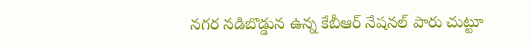నగర నడిబొడ్డున ఉన్న కేబీఆర్ నేషనల్ పారు చుట్టూ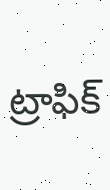ట్రాఫిక్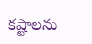కష్టాలను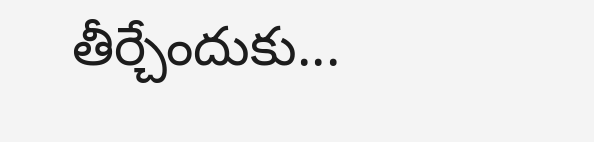తీర్చేందుకు...